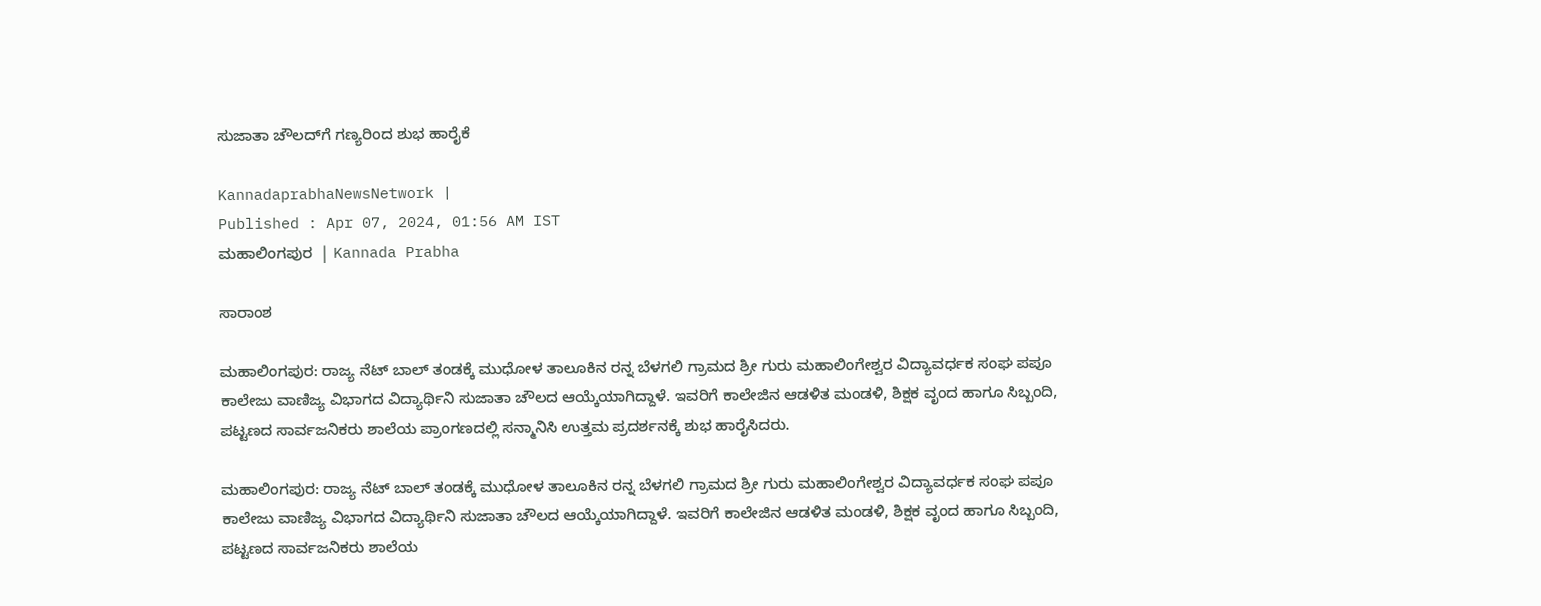ಸುಜಾತಾ ಚೌಲದ್‌ಗೆ ಗಣ್ಯರಿಂದ ಶುಭ ಹಾರೈಕೆ

KannadaprabhaNewsNetwork |
Published : Apr 07, 2024, 01:56 AM IST
ಮಹಾಲಿಂಗಪುರ  | Kannada Prabha

ಸಾರಾಂಶ

ಮಹಾಲಿಂಗಪುರ: ರಾಜ್ಯ ನೆಟ್ ಬಾಲ್ ತಂಡಕ್ಕೆ ಮುಧೋಳ ತಾಲೂಕಿನ ರನ್ನ ಬೆಳಗಲಿ ಗ್ರಾಮದ ಶ್ರೀ ಗುರು ಮಹಾಲಿಂಗೇಶ್ವರ ವಿದ್ಯಾವರ್ಧಕ ಸಂಘ ಪಪೂ ಕಾಲೇಜು ವಾಣಿಜ್ಯ ವಿಭಾಗದ ವಿದ್ಯಾರ್ಥಿನಿ ಸುಜಾತಾ ಚೌಲದ ಆಯ್ಕೆಯಾಗಿದ್ದಾಳೆ. ಇವರಿಗೆ ಕಾಲೇಜಿನ ಆಡಳಿತ ಮಂಡಳಿ, ಶಿಕ್ಷಕ ವೃಂದ ಹಾಗೂ ಸಿಬ್ಬಂದಿ, ಪಟ್ಟಣದ ಸಾರ್ವಜನಿಕರು ಶಾಲೆಯ ಪ್ರಾಂಗಣದಲ್ಲಿ ಸನ್ಮಾನಿಸಿ ಉತ್ತಮ ಪ್ರದರ್ಶನಕ್ಕೆ ಶುಭ ಹಾರೈಸಿದರು.

ಮಹಾಲಿಂಗಪುರ: ರಾಜ್ಯ ನೆಟ್ ಬಾಲ್ ತಂಡಕ್ಕೆ ಮುಧೋಳ ತಾಲೂಕಿನ ರನ್ನ ಬೆಳಗಲಿ ಗ್ರಾಮದ ಶ್ರೀ ಗುರು ಮಹಾಲಿಂಗೇಶ್ವರ ವಿದ್ಯಾವರ್ಧಕ ಸಂಘ ಪಪೂ ಕಾಲೇಜು ವಾಣಿಜ್ಯ ವಿಭಾಗದ ವಿದ್ಯಾರ್ಥಿನಿ ಸುಜಾತಾ ಚೌಲದ ಆಯ್ಕೆಯಾಗಿದ್ದಾಳೆ. ಇವರಿಗೆ ಕಾಲೇಜಿನ ಆಡಳಿತ ಮಂಡಳಿ, ಶಿಕ್ಷಕ ವೃಂದ ಹಾಗೂ ಸಿಬ್ಬಂದಿ, ಪಟ್ಟಣದ ಸಾರ್ವಜನಿಕರು ಶಾಲೆಯ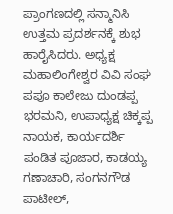ಪ್ರಾಂಗಣದಲ್ಲಿ ಸನ್ಮಾನಿಸಿ ಉತ್ತಮ ಪ್ರದರ್ಶನಕ್ಕೆ ಶುಭ ಹಾರೈಸಿದರು. ಅಧ್ಯಕ್ಷ ಮಹಾಲಿಂಗೇಶ್ವರ ವಿವಿ ಸಂಘ ಪಪೂ ಕಾಲೇಜು ದುಂಡಪ್ಪ ಭರಮನಿ, ಉಪಾಧ್ಯಕ್ಷ ಚಿಕ್ಕಪ್ಪ ನಾಯಕ, ಕಾರ್ಯದರ್ಶಿ ಪಂಡಿತ ಪೂಜಾರ, ಕಾಡಯ್ಯ ಗಣಾಚಾರಿ, ಸಂಗನಗೌಡ ಪಾಟೀಲ್,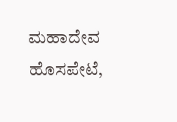ಮಹಾದೇವ ಹೊಸಪೇಟೆ,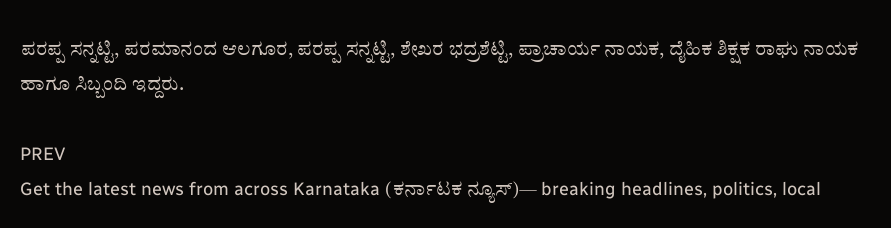ಪರಪ್ಪ ಸನ್ನಟ್ಟಿ, ಪರಮಾನಂದ ಆಲಗೂರ, ಪರಪ್ಪ ಸನ್ನಟ್ಟಿ, ಶೇಖರ ಭದ್ರಶೆಟ್ಟಿ, ಪ್ರಾಚಾರ್ಯ ನಾಯಕ, ದೈಹಿಕ ಶಿಕ್ಷಕ ರಾಘು ನಾಯಕ ಹಾಗೂ ಸಿಬ್ಬಂದಿ ಇದ್ದರು.

PREV
Get the latest news from across Karnataka (ಕರ್ನಾಟಕ ನ್ಯೂಸ್)— breaking headlines, politics, local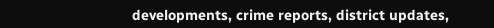developments, crime reports, district updates,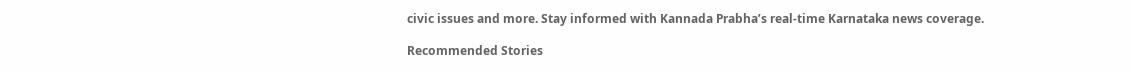civic issues and more. Stay informed with Kannada Prabha’s real‑time Karnataka news coverage.

Recommended Stories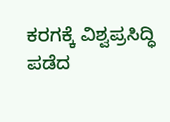ಕರಗಕ್ಕೆ ವಿಶ್ವಪ್ರಸಿದ್ಧಿ ಪಡೆದ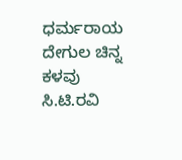ಧರ್ಮರಾಯ ದೇಗುಲ ಚಿನ್ನ ಕಳವು
ಸಿ.ಟಿ.ರವಿ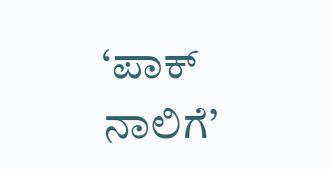‘ಪಾಕ್‌ ನಾಲಿಗೆ’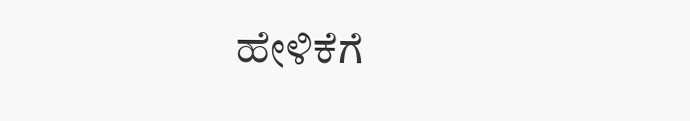ಹೇಳಿಕೆಗೆ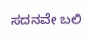ಸದನವೇ ಬಲಿ